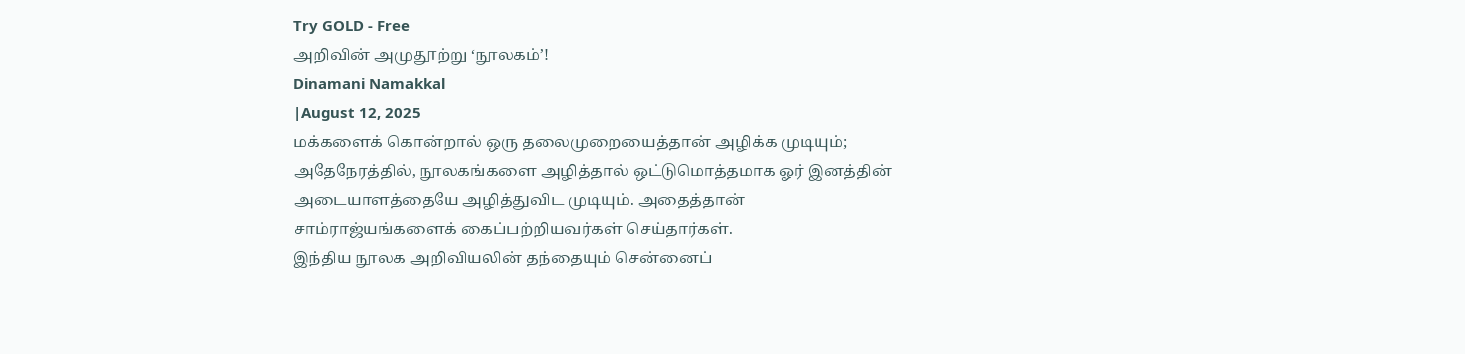Try GOLD - Free
அறிவின் அமுதூற்று ‘நூலகம்’!
Dinamani Namakkal
|August 12, 2025
மக்களைக் கொன்றால் ஒரு தலைமுறையைத்தான் அழிக்க முடியும்; அதேநேரத்தில், நூலகங்களை அழித்தால் ஒட்டுமொத்தமாக ஓர் இனத்தின் அடையாளத்தையே அழித்துவிட முடியும். அதைத்தான் சாம்ராஜ்யங்களைக் கைப்பற்றியவர்கள் செய்தார்கள்.
இந்திய நூலக அறிவியலின் தந்தையும் சென்னைப்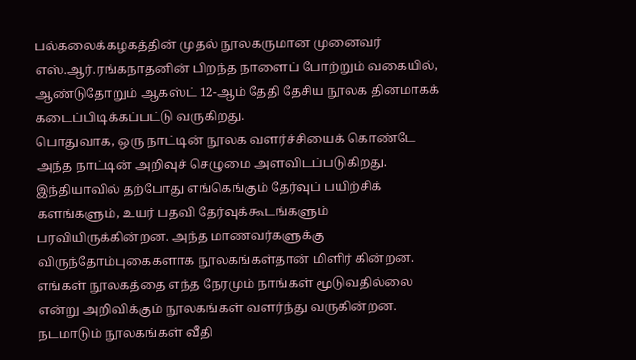பல்கலைக்கழகத்தின் முதல் நூலகருமான முனைவர் எஸ்.ஆர்.ரங்கநாதனின் பிறந்த நாளைப் போற்றும் வகையில், ஆண்டுதோறும் ஆகஸ்ட் 12-ஆம் தேதி தேசிய நூலக தினமாகக் கடைப்பிடிக்கப்பட்டு வருகிறது.
பொதுவாக, ஒரு நாட்டின் நூலக வளர்ச்சியைக் கொண்டே அந்த நாட்டின் அறிவுச் செழுமை அளவிடப்படுகிறது. இந்தியாவில் தற்போது எங்கெங்கும் தேர்வுப் பயிற்சிக் களங்களும், உயர் பதவி தேர்வுக்கூடங்களும் பரவியிருக்கின்றன. அந்த மாணவர்களுக்கு விருந்தோம்புகைகளாக நூலகங்கள்தான் மிளிர் கின்றன. எங்கள் நூலகத்தை எந்த நேரமும் நாங்கள் மூடுவதில்லை என்று அறிவிக்கும் நூலகங்கள் வளர்ந்து வருகின்றன.
நடமாடும் நூலகங்கள் வீதி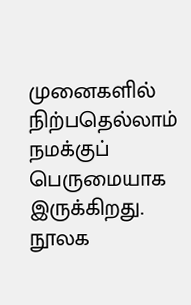முனைகளில் நிற்பதெல்லாம் நமக்குப் பெருமையாக இருக்கிறது. நூலக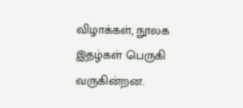விழாக்கள், நூலக இதழ்கள் பெருகி வருகின்றன.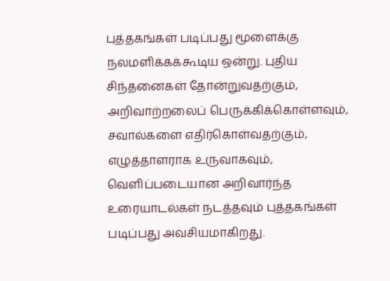புத்தகங்கள் படிப்பது மூளைக்கு நலமளிக்கக்கூடிய ஒன்று. புதிய சிந்தனைகள் தோன்றுவதற்கும், அறிவாற்றலைப் பெருக்கிக்கொள்ளவும், சவால்களை எதிர்கொள்வதற்கும், எழுத்தாளராக உருவாகவும், வெளிப்படையான அறிவார்ந்த உரையாடல்கள் நடத்தவும் புத்தகங்கள் படிப்பது அவசியமாகிறது.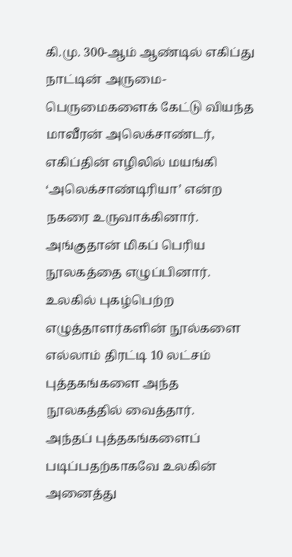கி.மு. 300-ஆம் ஆண்டில் எகிப்து நாட்டின் அருமை-பெருமைகளைக் கேட்டு வியந்த மாவீரன் அலெக்சாண்டர், எகிப்தின் எழிலில் மயங்கி ‘அலெக்சாண்டிரியா’ என்ற நகரை உருவாக்கினார். அங்குதான் மிகப் பெரிய நூலகத்தை எழுப்பினார். உலகில் புகழ்பெற்ற எழுத்தாளர்களின் நூல்களை எல்லாம் திரட்டி 10 லட்சம் புத்தகங்களை அந்த நூலகத்தில் வைத்தார்.
அந்தப் புத்தகங்களைப் படிப்பதற்காகவே உலகின் அனைத்து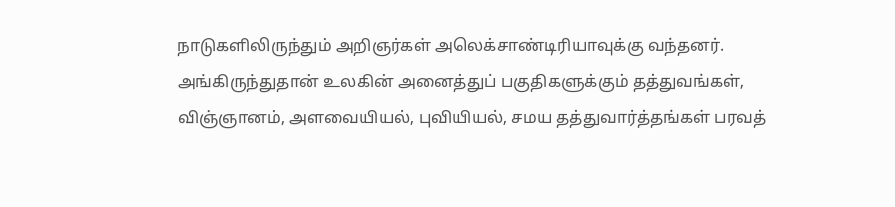நாடுகளிலிருந்தும் அறிஞர்கள் அலெக்சாண்டிரியாவுக்கு வந்தனர். அங்கிருந்துதான் உலகின் அனைத்துப் பகுதிகளுக்கும் தத்துவங்கள், விஞ்ஞானம், அளவையியல், புவியியல், சமய தத்துவார்த்தங்கள் பரவத்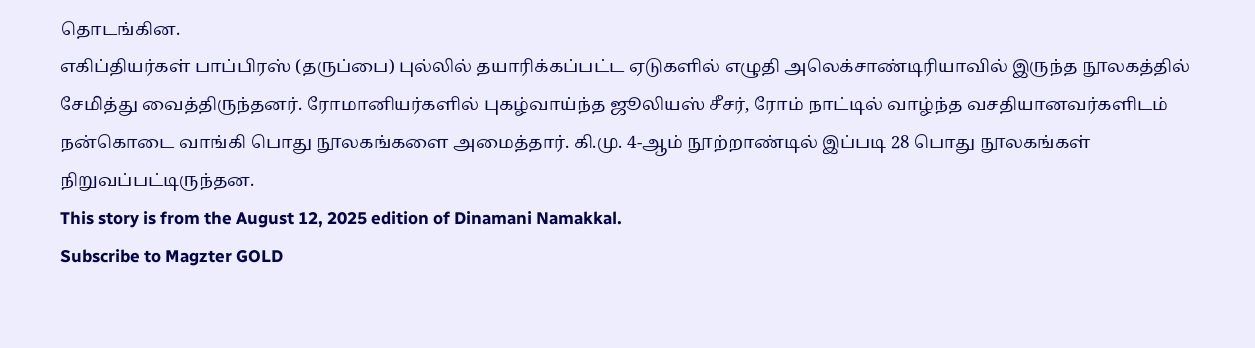தொடங்கின.
எகிப்தியர்கள் பாப்பிரஸ் (தருப்பை) புல்லில் தயாரிக்கப்பட்ட ஏடுகளில் எழுதி அலெக்சாண்டிரியாவில் இருந்த நூலகத்தில் சேமித்து வைத்திருந்தனர். ரோமானியர்களில் புகழ்வாய்ந்த ஜூலியஸ் சீசர், ரோம் நாட்டில் வாழ்ந்த வசதியானவர்களிடம் நன்கொடை வாங்கி பொது நூலகங்களை அமைத்தார். கி.மு. 4-ஆம் நூற்றாண்டில் இப்படி 28 பொது நூலகங்கள் நிறுவப்பட்டிருந்தன.
This story is from the August 12, 2025 edition of Dinamani Namakkal.
Subscribe to Magzter GOLD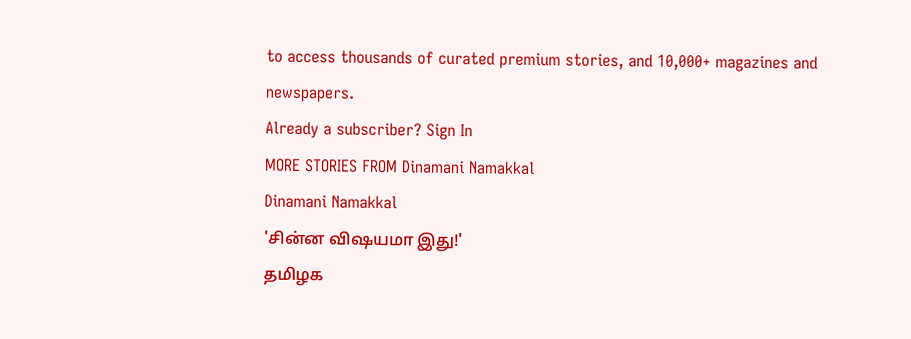to access thousands of curated premium stories, and 10,000+ magazines and newspapers.
Already a subscriber? Sign In
MORE STORIES FROM Dinamani Namakkal
Dinamani Namakkal
'சின்ன விஷயமா இது!'
தமிழக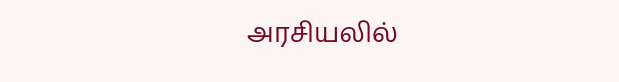அரசியலில்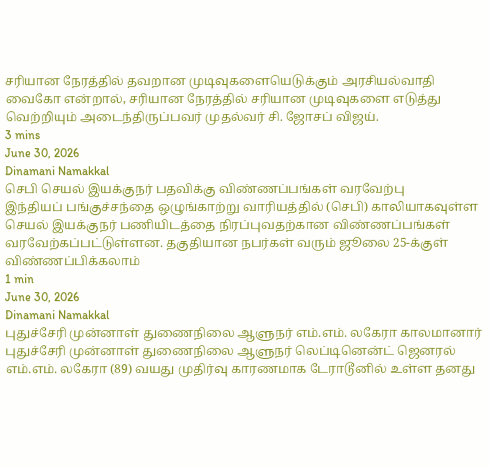சரியான நேரத்தில் தவறான முடிவுகளையெடுக்கும் அரசியல்வாதி வைகோ என்றால், சரியான நேரத்தில் சரியான முடிவுகளை எடுத்து வெற்றியும் அடைந்திருப்பவர் முதல்வர் சி. ஜோசப் விஜய்.
3 mins
June 30, 2026
Dinamani Namakkal
செபி செயல் இயக்குநர் பதவிக்கு விண்ணப்பங்கள் வரவேற்பு
இந்தியப் பங்குச்சந்தை ஒழுங்காற்று வாரியத்தில் (செபி) காலியாகவுள்ள செயல் இயக்குநர் பணியிடத்தை நிரப்புவதற்கான விண்ணப்பங்கள் வரவேற்கப்பட்டுள்ளன. தகுதியான நபர்கள் வரும் ஜூலை 25-க்குள் விண்ணப்பிக்கலாம்
1 min
June 30, 2026
Dinamani Namakkal
புதுச்சேரி முன்னாள் துணைநிலை ஆளுநர் எம்.எம். லகேரா காலமானார்
புதுச்சேரி முன்னாள் துணைநிலை ஆளுநர் லெப்டினென்ட் ஜெனரல் எம்.எம். லகேரா (89) வயது முதிர்வு காரணமாக டேராடூனில் உள்ள தனது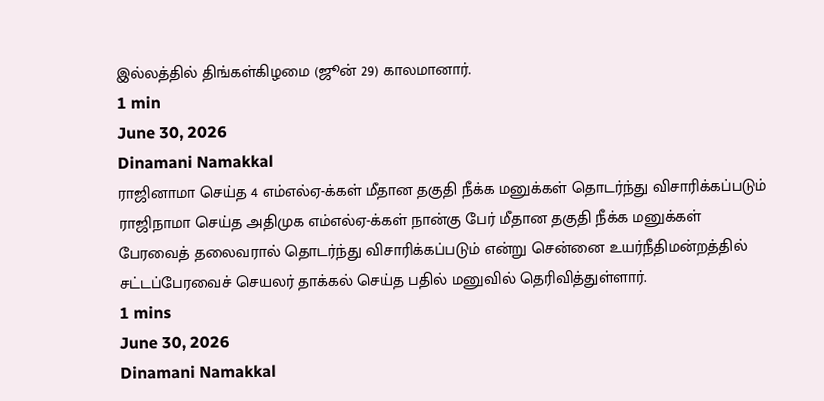இல்லத்தில் திங்கள்கிழமை (ஜூன் 29) காலமானார்.
1 min
June 30, 2026
Dinamani Namakkal
ராஜினாமா செய்த 4 எம்எல்ஏ-க்கள் மீதான தகுதி நீக்க மனுக்கள் தொடர்ந்து விசாரிக்கப்படும்
ராஜிநாமா செய்த அதிமுக எம்எல்ஏ-க்கள் நான்கு பேர் மீதான தகுதி நீக்க மனுக்கள் பேரவைத் தலைவரால் தொடர்ந்து விசாரிக்கப்படும் என்று சென்னை உயர்நீதிமன்றத்தில் சட்டப்பேரவைச் செயலர் தாக்கல் செய்த பதில் மனுவில் தெரிவித்துள்ளார்.
1 mins
June 30, 2026
Dinamani Namakkal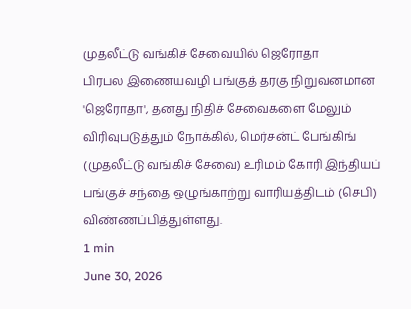முதலீட்டு வங்கிச் சேவையில் ஜெரோதா
பிரபல இணையவழி பங்குத் தரகு நிறுவனமான 'ஜெரோதா', தனது நிதிச் சேவைகளை மேலும் விரிவுபடுத்தும் நோக்கில், மெர்சன்ட் பேங்கிங் (முதலீட்டு வங்கிச் சேவை) உரிமம் கோரி இந்தியப் பங்குச் சந்தை ஒழுங்காற்று வாரியத்திடம் (செபி) விண்ணப்பித்துள்ளது.
1 min
June 30, 2026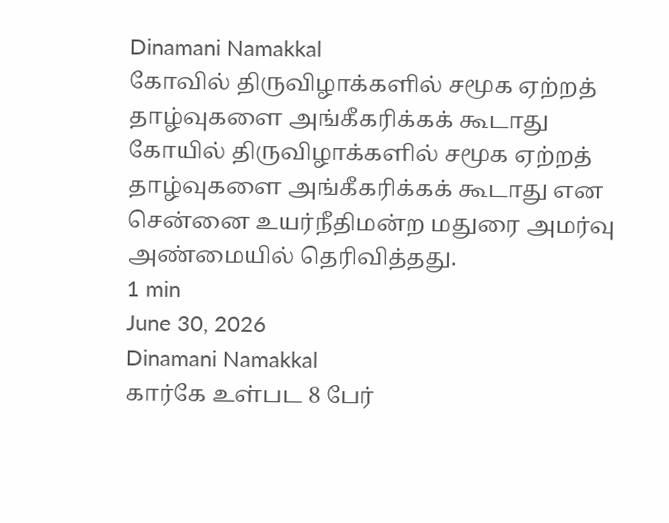Dinamani Namakkal
கோவில் திருவிழாக்களில் சமூக ஏற்றத் தாழ்வுகளை அங்கீகரிக்கக் கூடாது
கோயில் திருவிழாக்களில் சமூக ஏற்றத் தாழ்வுகளை அங்கீகரிக்கக் கூடாது என சென்னை உயர்நீதிமன்ற மதுரை அமர்வு அண்மையில் தெரிவித்தது.
1 min
June 30, 2026
Dinamani Namakkal
கார்கே உள்பட 8 பேர்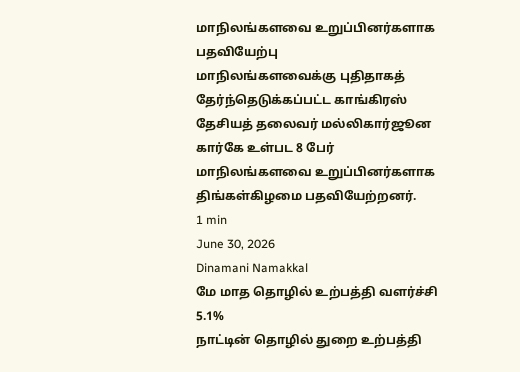மாநிலங்களவை உறுப்பினர்களாக பதவியேற்பு
மாநிலங்களவைக்கு புதிதாகத் தேர்ந்தெடுக்கப்பட்ட காங்கிரஸ் தேசியத் தலைவர் மல்லிகார்ஜூன கார்கே உள்பட 8 பேர் மாநிலங்களவை உறுப்பினர்களாக திங்கள்கிழமை பதவியேற்றனர்.
1 min
June 30, 2026
Dinamani Namakkal
மே மாத தொழில் உற்பத்தி வளர்ச்சி 5.1%
நாட்டின் தொழில் துறை உற்பத்தி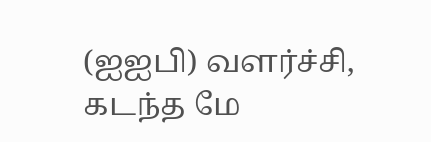(ஐஐபி) வளர்ச்சி, கடந்த மே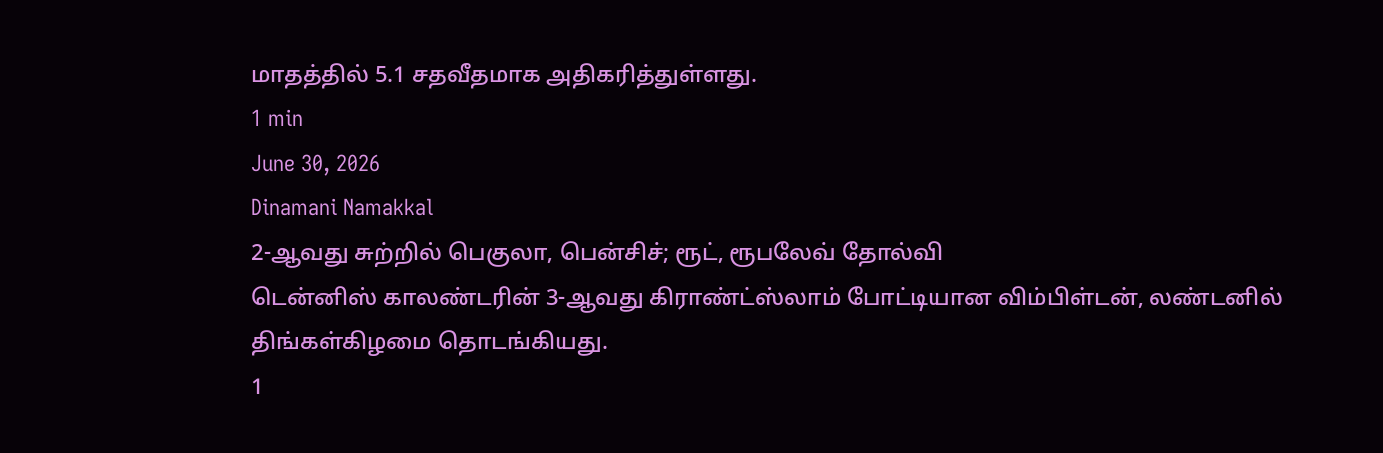மாதத்தில் 5.1 சதவீதமாக அதிகரித்துள்ளது.
1 min
June 30, 2026
Dinamani Namakkal
2-ஆவது சுற்றில் பெகுலா, பென்சிச்; ரூட், ரூபலேவ் தோல்வி
டென்னிஸ் காலண்டரின் 3-ஆவது கிராண்ட்ஸ்லாம் போட்டியான விம்பிள்டன், லண்டனில் திங்கள்கிழமை தொடங்கியது.
1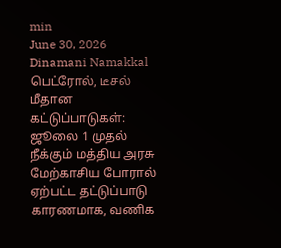min
June 30, 2026
Dinamani Namakkal
பெட்ரோல், டீசல் மீதான கட்டுப்பாடுகள்: ஜூலை 1 முதல் நீக்கும் மத்திய அரசு
மேற்காசிய போரால் ஏற்பட்ட தட்டுப்பாடு காரணமாக, வணிக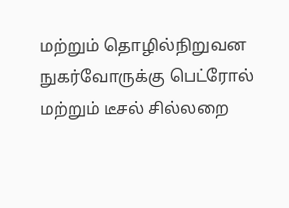மற்றும் தொழில்நிறுவன நுகர்வோருக்கு பெட்ரோல் மற்றும் டீசல் சில்லறை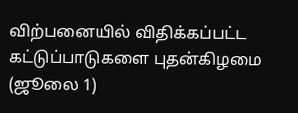விற்பனையில் விதிக்கப்பட்ட கட்டுப்பாடுகளை புதன்கிழமை (ஜூலை 1)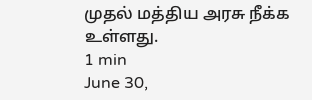முதல் மத்திய அரசு நீக்க உள்ளது.
1 min
June 30,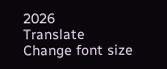2026
Translate
Change font size